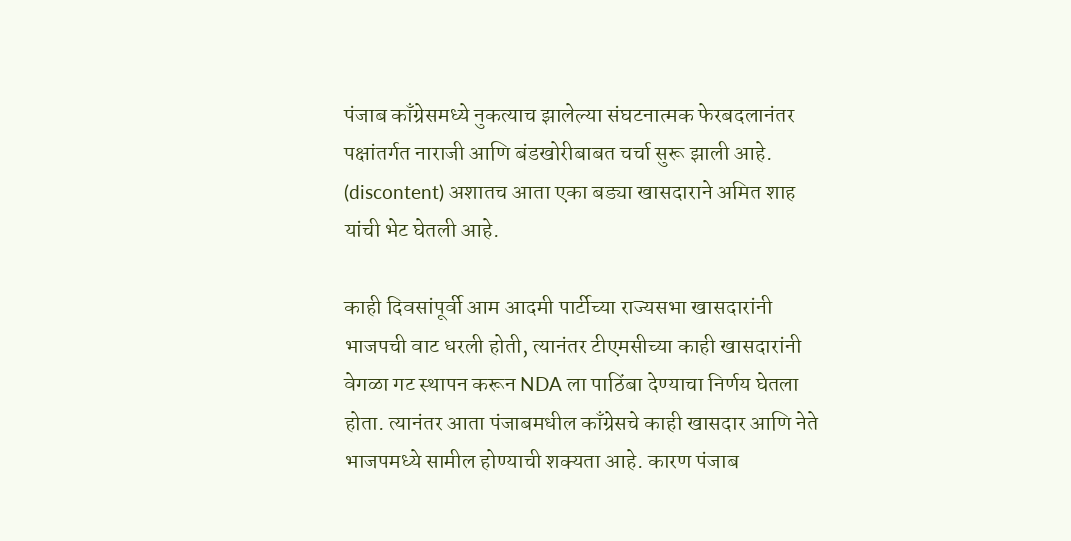पंजाब काँग्रेसमध्ये नुकत्याच झालेल्या संघटनात्मक फेरबदलानंतर पक्षांतर्गत नाराजी आणि बंडखोरीबाबत चर्चा सुरू झाली आहे. (discontent) अशातच आता एका बड्या खासदाराने अमित शाह यांची भेट घेतली आहे.

काही दिवसांपूर्वी आम आदमी पार्टीच्या राज्यसभा खासदारांनी भाजपची वाट धरली होती, त्यानंतर टीएमसीच्या काही खासदारांनी वेगळा गट स्थापन करून NDA ला पाठिंबा देण्याचा निर्णय घेतला होता. त्यानंतर आता पंजाबमधील काँग्रेसचे काही खासदार आणि नेते भाजपमध्ये सामील होण्याची शक्यता आहे. कारण पंजाब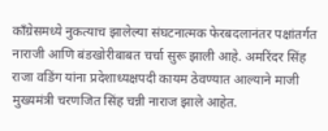काँग्रेसमध्ये नुकत्याच झालेल्या संघटनात्मक फेरबदलानंतर पक्षांतर्गत नाराजी आणि बंडखोरीबाबत चर्चा सुरू झाली आहे. अमरिंदर सिंह राजा वडिंग यांना प्रदेशाध्यक्षपदी कायम ठेवण्यात आल्याने माजी मुख्यमंत्री चरणजित सिंह चन्नी नाराज झाले आहेत.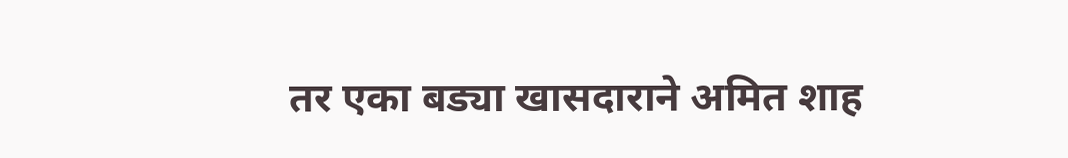तर एका बड्या खासदाराने अमित शाह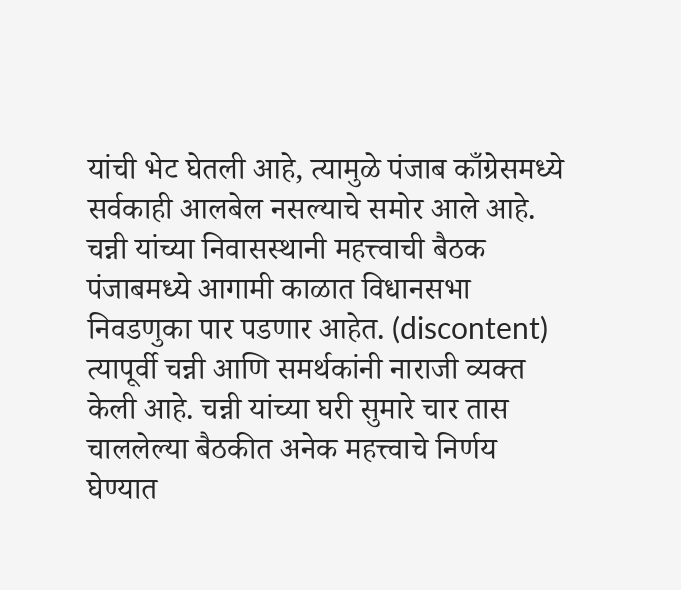यांची भेट घेतली आहे, त्यामुळे पंजाब काँग्रेसमध्ये सर्वकाही आलबेल नसल्याचे समोर आले आहे.
चन्नी यांच्या निवासस्थानी महत्त्वाची बैठक पंजाबमध्ये आगामी काळात विधानसभा निवडणुका पार पडणार आहेत. (discontent) त्यापूर्वी चन्नी आणि समर्थकांनी नाराजी व्यक्त केली आहे. चन्नी यांच्या घरी सुमारे चार तास चाललेल्या बैठकीत अनेक महत्त्वाचे निर्णय घेण्यात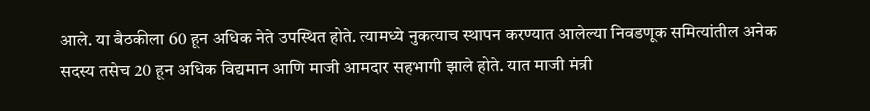आले. या बैठकीला 60 हून अधिक नेते उपस्थित होते. त्यामध्ये नुकत्याच स्थापन करण्यात आलेल्या निवडणूक समित्यांतील अनेक सदस्य तसेच 20 हून अधिक विद्यमान आणि माजी आमदार सहभागी झाले होते. यात माजी मंत्री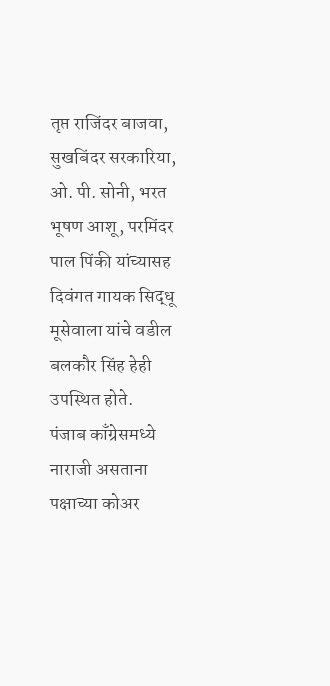तृप्त राजिंदर बाजवा, सुखबिंदर सरकारिया, ओ. पी. सोनी, भरत भूषण आशू, परमिंदर पाल पिंकी यांच्यासह दिवंगत गायक सिद्धू मूसेवाला यांचे वडील बलकौर सिंह हेही उपस्थित होते.
पंजाब काँग्रेसमध्ये नाराजी असताना पक्षाच्या कोअर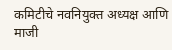कमिटीचे नवनियुक्त अध्यक्ष आणि माजी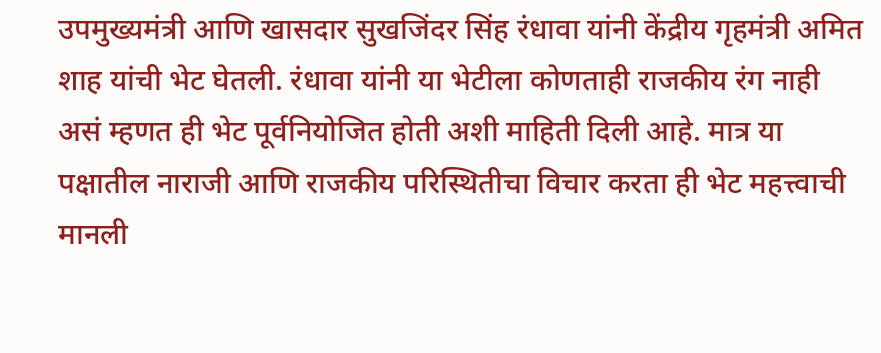उपमुख्यमंत्री आणि खासदार सुखजिंदर सिंह रंधावा यांनी केंद्रीय गृहमंत्री अमित शाह यांची भेट घेतली. रंधावा यांनी या भेटीला कोणताही राजकीय रंग नाही असं म्हणत ही भेट पूर्वनियोजित होती अशी माहिती दिली आहे. मात्र या पक्षातील नाराजी आणि राजकीय परिस्थितीचा विचार करता ही भेट महत्त्वाची मानली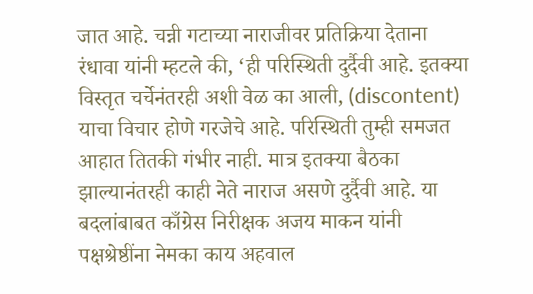जात आहे. चन्नी गटाच्या नाराजीवर प्रतिक्रिया देताना रंधावा यांनी म्हटले की, ‘ही परिस्थिती दुर्दैवी आहे. इतक्या विस्तृत चर्चेनंतरही अशी वेळ का आली, (discontent) याचा विचार होणे गरजेचे आहे. परिस्थिती तुम्ही समजत आहात तितकी गंभीर नाही. मात्र इतक्या बैठका झाल्यानंतरही काही नेते नाराज असणे दुर्दैवी आहे. या बदलांबाबत काँग्रेस निरीक्षक अजय माकन यांनी पक्षश्रेष्ठींना नेमका काय अहवाल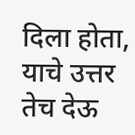दिला होता, याचे उत्तर तेच देऊ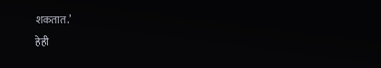शकतात.’
हेही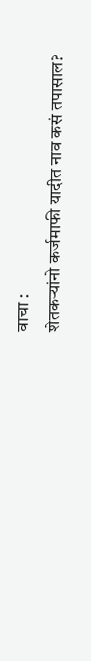वाचा :
शेतकऱ्यांनो कर्जमाफी यादीत नाव कसं तपासाल?